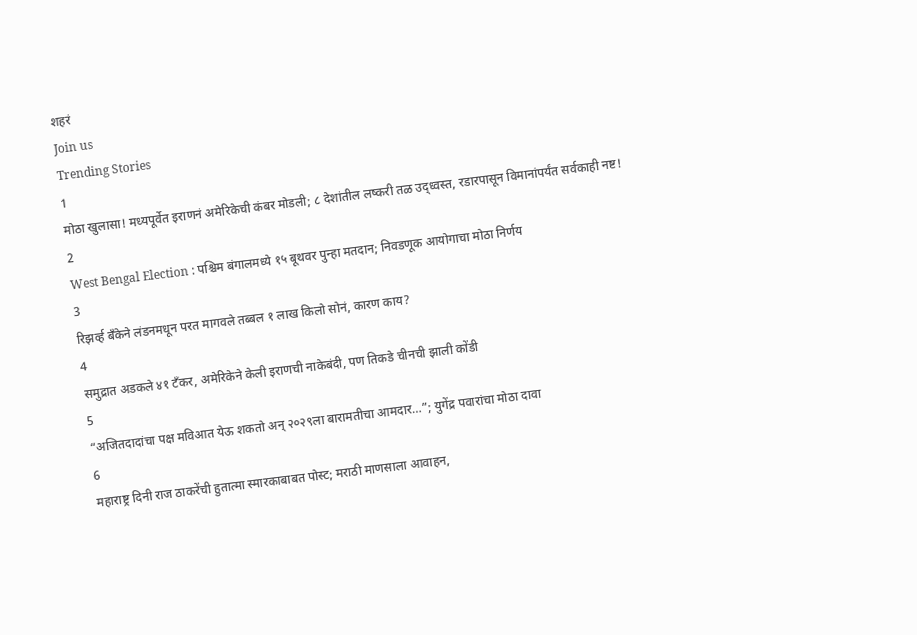शहरं
Join us
Trending Stories
1
मोठा खुलासा! मध्यपूर्वेत इराणनं अमेरिकेची कंबर मोडली; ८ देशांतील लष्करी तळ उद्ध्वस्त, रडारपासून विमानांपर्यंत सर्वकाही नष्ट!
2
West Bengal Election : पश्चिम बंगालमध्ये १५ बूथवर पुन्हा मतदान; निवडणूक आयोगाचा मोठा निर्णय
3
रिझर्व्ह बँकेने लंडनमधून परत मागवले तब्बल १ लाख किलो सोनं, कारण काय?
4
समुद्रात अडकले ४१ टँकर, अमेरिकेने केली इराणची नाकेबंदी, पण तिकडे चीनची झाली कोंडी
5
“अजितदादांचा पक्ष मविआत येऊ शकतो अन् २०२९ला बारामतीचा आमदार…”; युगेंद्र पवारांचा मोठा दावा
6
महाराष्ट्र दिनी राज ठाकरेंची हुतात्मा स्मारकाबाबत पोस्ट; मराठी माणसाला आवाहन,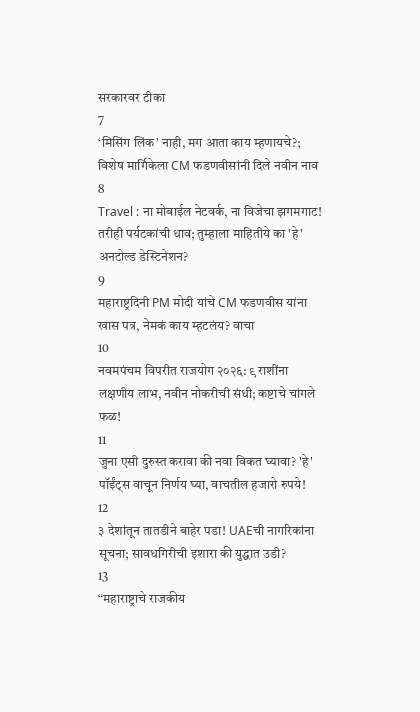सरकारवर टीका
7
‘मिसिंग लिंक’ नाही, मग आता काय म्हणायचे?; विशेष मार्गिकेला CM फडणवीसांनी दिले नवीन नाव
8
Travel : ना मोबाईल नेटवर्क, ना विजेचा झगमगाट! तरीही पर्यटकांची धाव; तुम्हाला माहितीये का 'हे' अनटोल्ड डेस्टिनेशन?
9
महाराष्ट्रदिनी PM मोदी यांचे CM फडणवीस यांना खास पत्र, नेमकं काय म्हटलंय? वाचा
10
नवमपंचम विपरीत राजयोग २०२६: ९ राशींना लक्षणीय लाभ, नवीन नोकरीची संधी; कष्टाचे चांगले फळ!
11
जुना एसी दुरुस्त करावा की नवा विकत घ्यावा? 'हे' पॉईंट्स वाचून निर्णय घ्या, वाचतील हजारो रुपये!
12
३ देशांतून तातडीने बाहेर पडा! UAEची नागरिकांना सूचना; सावधगिरीची इशारा की युद्धात उडी?
13
“महाराष्ट्राचे राजकीय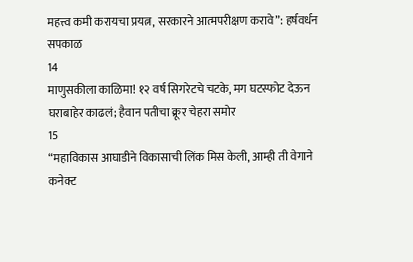महत्त्व कमी करायचा प्रयत्न, सरकारने आत्मपरीक्षण करावे”: हर्षवर्धन सपकाळ
14
माणुसकीला काळिमा! १२ वर्ष सिगरेटचे चटके, मग घटस्फोट देऊन घराबाहेर काढलं; हैवान पतीचा क्रूर चेहरा समोर
15
“महाविकास आघाडीने विकासाची लिंक मिस केली, आम्ही ती वेगाने कनेक्ट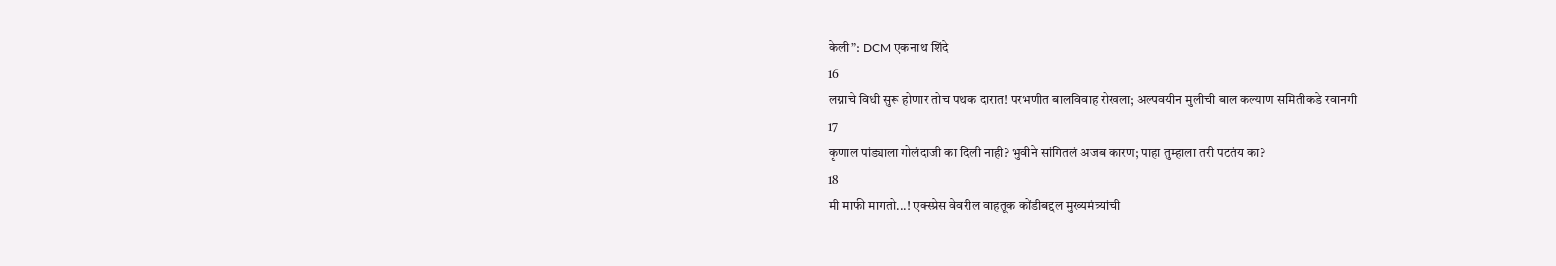केली”: DCM एकनाथ शिंदे
16
लग्नाचे विधी सुरू होणार तोच पथक दारात! परभणीत बालविवाह रोखला; अल्पवयीन मुलीची बाल कल्याण समितीकडे रवानगी
17
कृणाल पांड्याला गोलंदाजी का दिली नाही? भुवीने सांगितलं अजब कारण; पाहा तुम्हाला तरी पटतंय का?
18
मी माफी मागतो...! एक्स्प्रेस वेवरील वाहतूक कोंडीबद्दल मुख्यमंत्र्यांची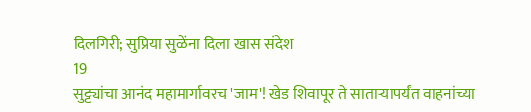दिलगिरी; सुप्रिया सुळेंना दिला खास संदेश
19
सुट्ट्यांचा आनंद महामार्गावरच 'जाम'! खेड शिवापूर ते साताऱ्यापर्यंत वाहनांच्या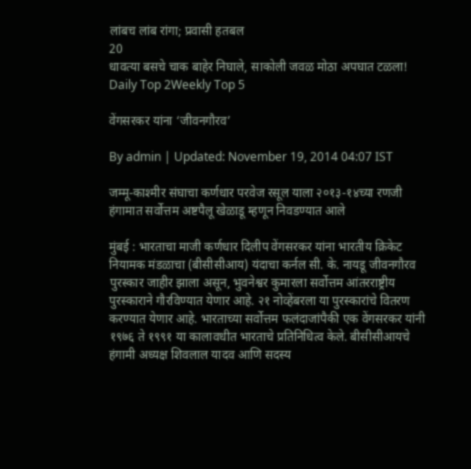लांबच लांब रांगा; प्रवासी हतबल
20
धावत्या बसचे चाक बाहेर निघाले, साकोली जवळ मोठा अपघात टळला!
Daily Top 2Weekly Top 5

वेंगसरकर यांना ‘जीवनगौरव’

By admin | Updated: November 19, 2014 04:07 IST

जम्मू-काश्मीर संघाचा कर्णधार परवेज रसूल याला २०१३-१४च्या रणजी हंगामात सर्वोत्तम अष्टपैलू खेळाडू म्हणून निवडण्यात आले

मुंबई : भारताचा माजी कर्णधार दिलीप वेंगसरकर यांना भारतीय क्रिकेट नियामक मंडळाचा (बीसीसीआय) यंदाचा कर्नल सी. के. नायडू जीवनगौरव पुरस्कार जाहीर झाला असून, भुवनेश्वर कुमारला सर्वोत्तम आंतरराष्ट्रीय पुरस्काराने गौरविण्यात येणार आहे. २१ नोव्हेंबरला या पुरस्कारांचे वितरण करण्यात येणार आहे. भारताच्या सर्वोत्तम फलंदाजांपैकी एक वेंगसरकर यांनी १९७६ ते १९९१ या कालावधीत भारताचे प्रतिनिधित्व केले. बीसीसीआयचे हंगामी अध्यक्ष शिवलाल यादव आणि सदस्य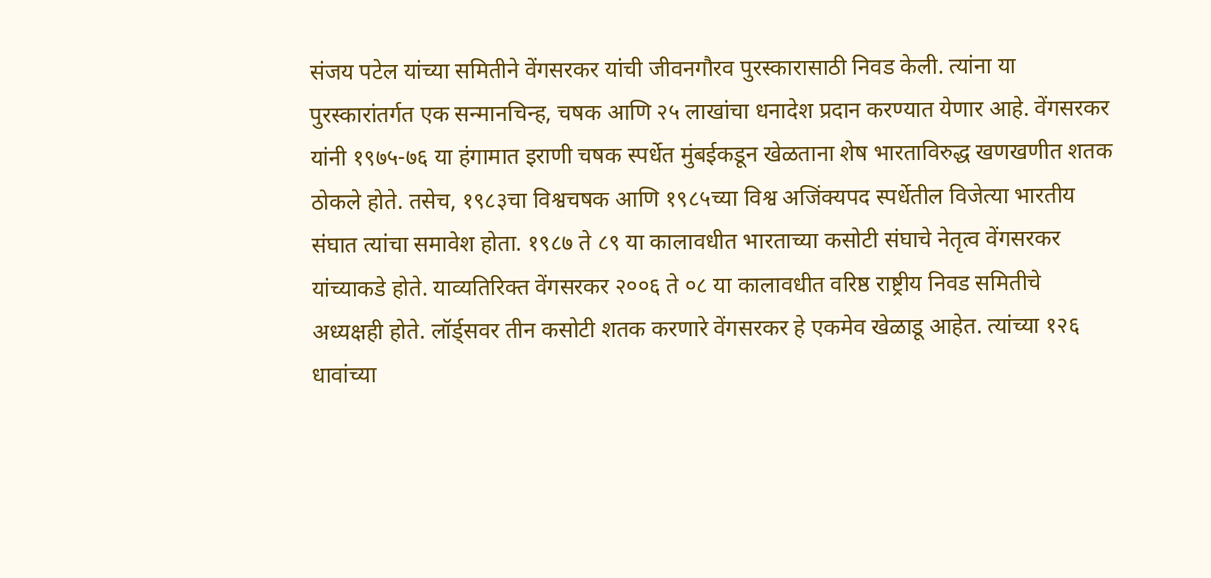संजय पटेल यांच्या समितीने वेंगसरकर यांची जीवनगौरव पुरस्कारासाठी निवड केली. त्यांना या पुरस्कारांतर्गत एक सन्मानचिन्ह, चषक आणि २५ लाखांचा धनादेश प्रदान करण्यात येणार आहे. वेंगसरकर यांनी १९७५-७६ या हंगामात इराणी चषक स्पर्धेत मुंबईकडून खेळताना शेष भारताविरुद्ध खणखणीत शतक ठोकले होते. तसेच, १९८३चा विश्वचषक आणि १९८५च्या विश्व अजिंक्यपद स्पर्धेतील विजेत्या भारतीय संघात त्यांचा समावेश होता. १९८७ ते ८९ या कालावधीत भारताच्या कसोटी संघाचे नेतृत्व वेंगसरकर यांच्याकडे होते. याव्यतिरिक्त वेंगसरकर २००६ ते ०८ या कालावधीत वरिष्ठ राष्ट्रीय निवड समितीचे अध्यक्षही होते. लॉर्ड्सवर तीन कसोटी शतक करणारे वेंगसरकर हे एकमेव खेळाडू आहेत. त्यांच्या १२६ धावांच्या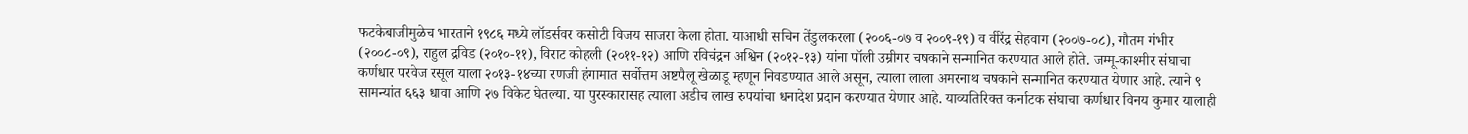फटकेबाजीमुळेच भारताने १९८६ मध्ये लॉडर्सवर कसोटी विजय साजरा केला होता. याआधी सचिन तेंडुलकरला (२००६-०७ व २००९-१९) व वीरेंद्र सेहवाग (२००७-०८), गौतम गंभीर (२००८-०९), राहुल द्रविड (२०१०-११), विराट कोहली (२०११-१२) आणि रविचंद्रन अश्विन (२०१२-१३) यांना पॉली उम्रीगर चषकाने सन्मानित करण्यात आले होते. जम्मू-काश्मीर संघाचा कर्णधार परवेज रसूल याला २०१३-१४च्या रणजी हंगामात सर्वोत्तम अष्टपैलू खेळाडू म्हणून निवडण्यात आले असून, त्याला लाला अमरनाथ चषकाने सन्मानित करण्यात येणार आहे. त्याने ९ सामन्यांत ६६३ धावा आणि २७ विकेट घेतल्या. या पुरस्कारासह त्याला अडीच लाख रुपयांचा धनादेश प्रदान करण्यात येणार आहे. याव्यतिरिक्त कर्नाटक संघाचा कर्णधार विनय कुमार यालाही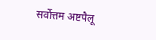सर्वोत्तम अष्टपैलू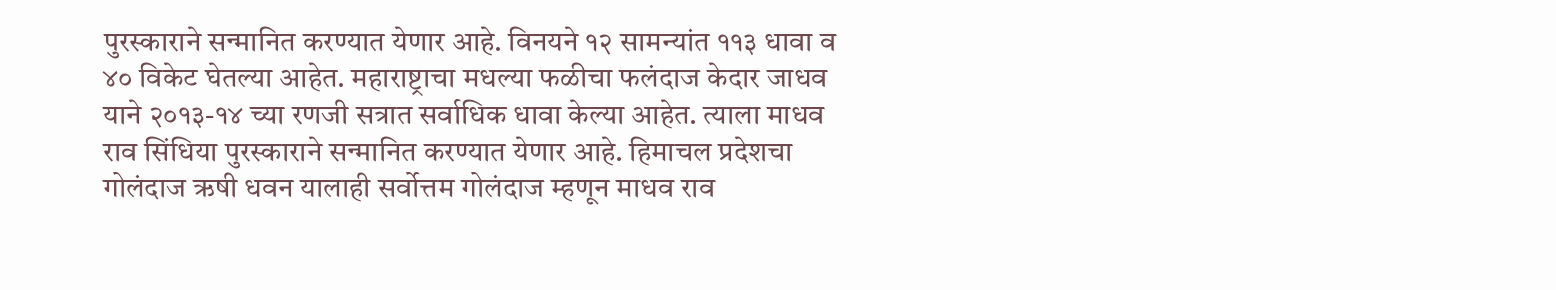पुरस्काराने सन्मानित करण्यात येणार आहे. विनयने १२ सामन्यांत ११३ धावा व ४० विकेट घेतल्या आहेत. महाराष्ट्राचा मधल्या फळीचा फलंदाज केदार जाधव याने २०१३-१४ च्या रणजी सत्रात सर्वाधिक धावा केल्या आहेत. त्याला माधव राव सिंधिया पुरस्काराने सन्मानित करण्यात येणार आहे. हिमाचल प्रदेशचा गोलंदाज ऋषी धवन यालाही सर्वोत्तम गोलंदाज म्हणून माधव राव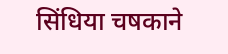सिंधिया चषकाने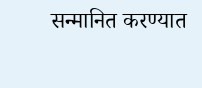सन्मानित करण्यात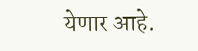येणार आहे.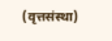(वृत्तसंस्था)